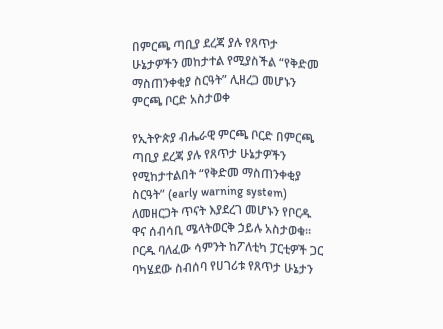በምርጫ ጣቢያ ደረጃ ያሉ የጸጥታ ሁኔታዎችን መከታተል የሚያስችል “የቅድመ ማስጠንቀቂያ ስርዓት” ሊዘረጋ መሆኑን ምርጫ ቦርድ አስታወቀ

የኢትዮጵያ ብሔራዊ ምርጫ ቦርድ በምርጫ ጣቢያ ደረጃ ያሉ የጸጥታ ሁኔታዎችን የሚከታተልበት “የቅድመ ማስጠንቀቂያ ስርዓት” (early warning system) ለመዘርጋት ጥናት እያደረገ መሆኑን የቦርዱ ዋና ሰብሳቢ ሜላትወርቅ ኃይሉ አስታወቁ። ቦርዱ ባለፈው ሳምንት ከፖለቲካ ፓርቲዎች ጋር ባካሄደው ስብሰባ የሀገሪቱ የጸጥታ ሁኔታን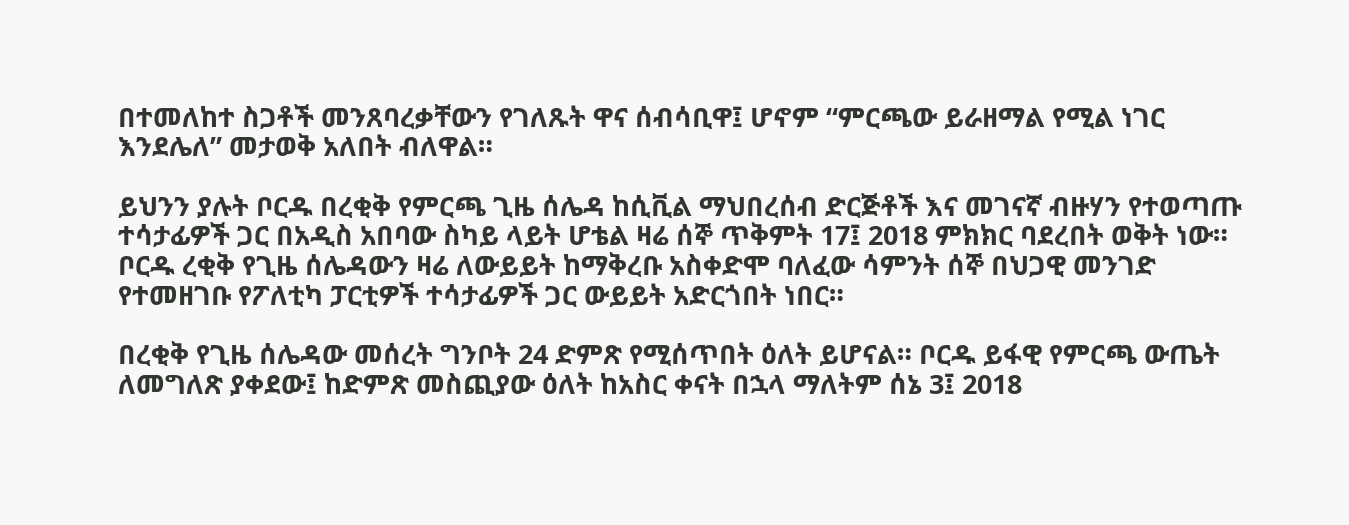በተመለከተ ስጋቶች መንጸባረቃቸውን የገለጹት ዋና ሰብሳቢዋ፤ ሆኖም “ምርጫው ይራዘማል የሚል ነገር እንደሌለ” መታወቅ አለበት ብለዋል።

ይህንን ያሉት ቦርዱ በረቂቅ የምርጫ ጊዜ ሰሌዳ ከሲቪል ማህበረሰብ ድርጅቶች እና መገናኛ ብዙሃን የተወጣጡ ተሳታፊዎች ጋር በአዲስ አበባው ስካይ ላይት ሆቴል ዛሬ ሰኞ ጥቅምት 17፤ 2018 ምክክር ባደረበት ወቅት ነው። ቦርዱ ረቂቅ የጊዜ ሰሌዳውን ዛሬ ለውይይት ከማቅረቡ አስቀድሞ ባለፈው ሳምንት ሰኞ በህጋዊ መንገድ የተመዘገቡ የፖለቲካ ፓርቲዎች ተሳታፊዎች ጋር ውይይት አድርጎበት ነበር።

በረቂቅ የጊዜ ሰሌዳው መሰረት ግንቦት 24 ድምጽ የሚሰጥበት ዕለት ይሆናል። ቦርዱ ይፋዊ የምርጫ ውጤት ለመግለጽ ያቀደው፤ ከድምጽ መስጪያው ዕለት ከአስር ቀናት በኋላ ማለትም ሰኔ 3፤ 2018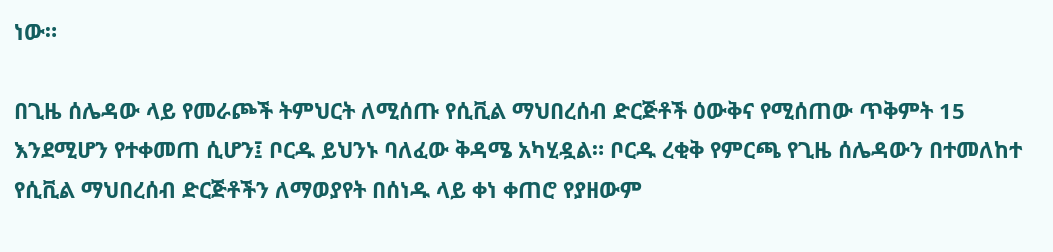ነው።

በጊዜ ሰሌዳው ላይ የመራጮች ትምህርት ለሚሰጡ የሲቪል ማህበረሰብ ድርጅቶች ዕውቅና የሚሰጠው ጥቅምት 15 እንደሚሆን የተቀመጠ ሲሆን፤ ቦርዱ ይህንኑ ባለፈው ቅዳሜ አካሂዷል። ቦርዱ ረቂቅ የምርጫ የጊዜ ሰሌዳውን በተመለከተ የሲቪል ማህበረሰብ ድርጅቶችን ለማወያየት በሰነዱ ላይ ቀነ ቀጠሮ የያዘውም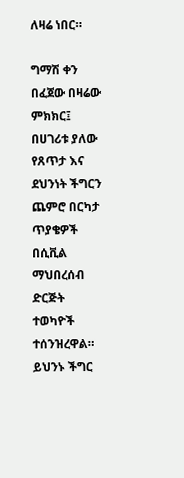ለዛሬ ነበር።

ግማሽ ቀን በፈጀው በዛሬው ምክክር፤ በሀገሪቱ ያለው የጸጥታ እና ደህንነት ችግርን ጨምሮ በርካታ ጥያቄዎች በሲቪል ማህበረሰብ ድርጅት ተወካዮች ተሰንዝረዋል። ይህንኑ ችግር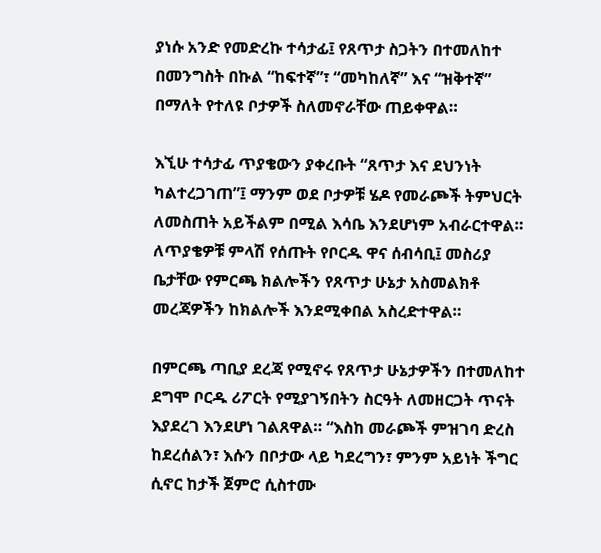ያነሱ አንድ የመድረኩ ተሳታፊ፤ የጸጥታ ስጋትን በተመለከተ በመንግስት በኩል “ከፍተኛ”፣ “መካከለኛ” እና “ዝቅተኛ” በማለት የተለዩ ቦታዎች ስለመኖራቸው ጠይቀዋል።

እኚሁ ተሳታፊ ጥያቄውን ያቀረቡት “ጸጥታ እና ደህንነት ካልተረጋገጠ”፤ ማንም ወደ ቦታዎቹ ሄዶ የመራጮች ትምህርት ለመስጠት አይችልም በሚል እሳቤ እንደሆነም አብራርተዋል። ለጥያቄዎቹ ምላሽ የሰጡት የቦርዱ ዋና ሰብሳቢ፤ መስሪያ ቤታቸው የምርጫ ክልሎችን የጸጥታ ሁኔታ አስመልክቶ መረጃዎችን ከክልሎች እንደሚቀበል አስረድተዋል።

በምርጫ ጣቢያ ደረጃ የሚኖሩ የጸጥታ ሁኔታዎችን በተመለከተ ደግሞ ቦርዱ ሪፖርት የሚያገኝበትን ስርዓት ለመዘርጋት ጥናት እያደረገ እንደሆነ ገልጸዋል። “እስከ መራጮች ምዝገባ ድረስ ከደረሰልን፣ እሱን በቦታው ላይ ካደረግን፣ ምንም አይነት ችግር ሲኖር ከታች ጀምሮ ሲስተሙ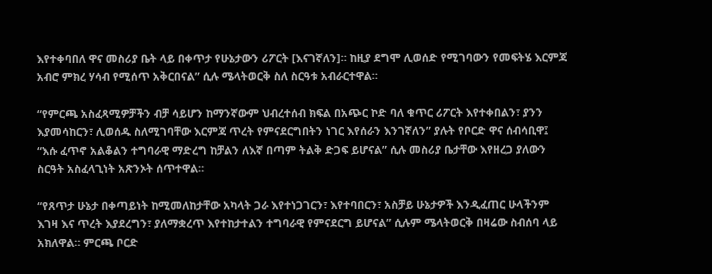እየተቀባበለ ዋና መስሪያ ቤት ላይ በቀጥታ የሁኔታውን ሪፖርት [እናገኛለን]። ከዚያ ደግሞ ሊወሰድ የሚገባውን የመፍትሄ እርምጃ አብሮ ምክረ ሃሳብ የሚሰጥ አቅርበናል” ሲሉ ሜላትወርቅ ስለ ስርዓቱ አብራርተዋል።

“የምርጫ አስፈጻሚዎቻችን ብቻ ሳይሆን ከማንኛውም ህብረተሰብ ክፍል በአጭር ኮድ ባለ ቁጥር ሪፖርት እየተቀበልን፣ ያንን እያመሳከርን፣ ሊወሰዱ ስለሚገባቸው እርምጃ ጥረት የምናደርግበትን ነገር እየሰራን እንገኛለን” ያሉት የቦርድ ዋና ሰብሳቢዋ፤ “እሱ ፈጥኖ አልቆልን ተግባራዊ ማድረግ ከቻልን ለእኛ በጣም ትልቅ ድጋፍ ይሆናል” ሲሉ መስሪያ ቤታቸው እየዘረጋ ያለውን ስርዓት አስፈላጊነት አጽንኦት ሰጥተዋል።

“የጸጥታ ሁኔታ በቀጣይነት ከሚመለከታቸው አካላት ጋራ እየተነጋገርን፣ እየተባበርን፣ አስቻይ ሁኔታዎች እንዲፈጠር ሁላችንም እገዛ እና ጥረት እያደረግን፣ ያለማቋረጥ እየተከታተልን ተግባራዊ የምናደርግ ይሆናል” ሲሉም ሜላትወርቅ በዛሬው ስብሰባ ላይ አክለዋል። ምርጫ ቦርድ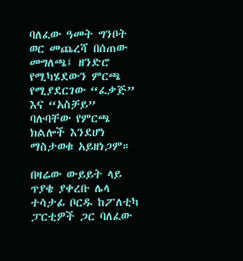ባለፈው ዓመት ግንቦት ወር መጨረሻ በሰጠው መግለጫ፤ ዘንድሮ የሚካሄደውን ምርጫ የሚያደርገው “ፈቃጅ” እና “አስቻይ” ባሉባቸው የምርጫ ክልሎች እንደሆነ ማስታወቁ አይዘነጋም።

በዛሬው ውይይት ላይ ጥያቄ ያቀረቡ ሌላ ተሳታፊ ቦርዱ ከፖለቲካ ፓርቲዎች ጋር ባለፈው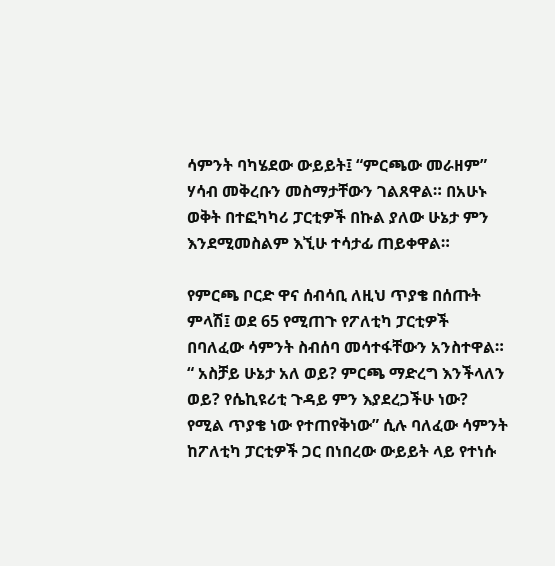ሳምንት ባካሄደው ውይይት፤ “ምርጫው መራዘም” ሃሳብ መቅረቡን መስማታቸውን ገልጸዋል። በአሁኑ ወቅት በተፎካካሪ ፓርቲዎች በኩል ያለው ሁኔታ ምን እንደሚመስልም እኚሁ ተሳታፊ ጠይቀዋል።

የምርጫ ቦርድ ዋና ሰብሳቢ ለዚህ ጥያቄ በሰጡት ምላሽ፤ ወደ 65 የሚጠጉ የፖለቲካ ፓርቲዎች በባለፈው ሳምንት ስብሰባ መሳተፋቸውን አንስተዋል። “ አስቻይ ሁኔታ አለ ወይ? ምርጫ ማድረግ እንችላለን ወይ? የሴኪዩሪቲ ጉዳይ ምን እያደረጋችሁ ነው? የሚል ጥያቄ ነው የተጠየቅነው” ሲሉ ባለፈው ሳምንት ከፖለቲካ ፓርቲዎች ጋር በነበረው ውይይት ላይ የተነሱ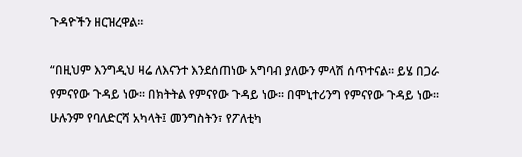ጉዳዮችን ዘርዝረዋል።

“በዚህም እንግዲህ ዛሬ ለእናንተ እንደሰጠነው አግባብ ያለውን ምላሽ ሰጥተናል። ይሄ በጋራ የምናየው ጉዳይ ነው። በክትትል የምናየው ጉዳይ ነው። በሞኒተሪንግ የምናየው ጉዳይ ነው። ሁሉንም የባለድርሻ አካላት፤ መንግስትን፣ የፖለቲካ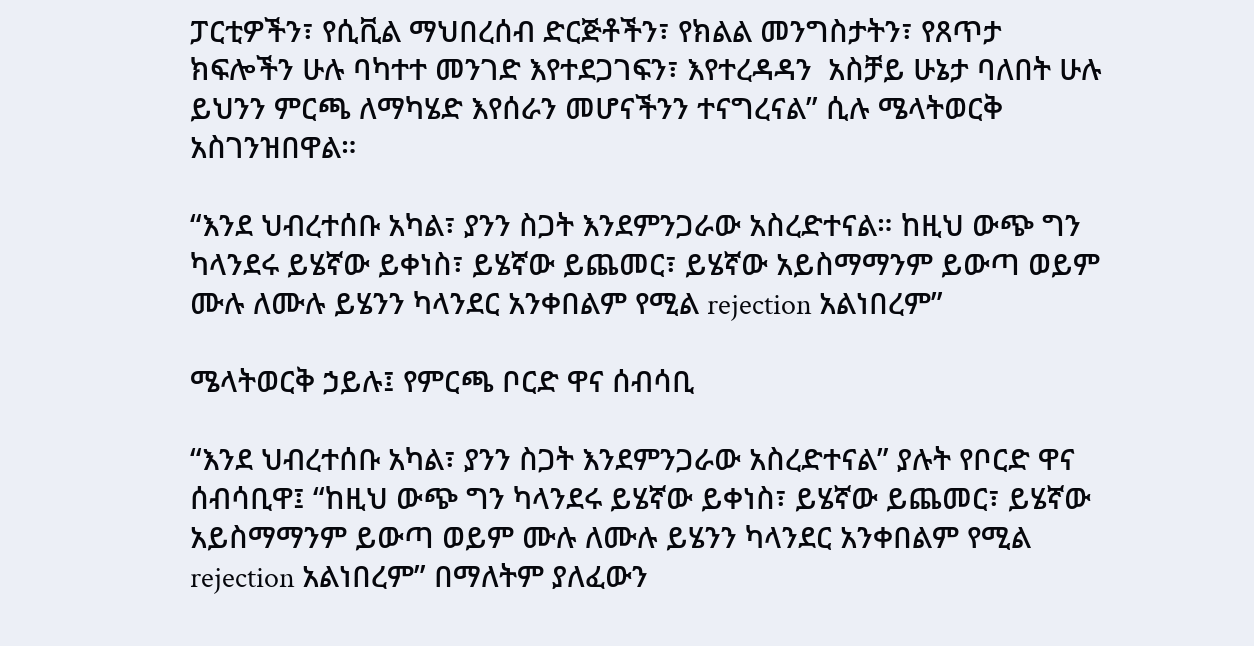ፓርቲዎችን፣ የሲቪል ማህበረሰብ ድርጅቶችን፣ የክልል መንግስታትን፣ የጸጥታ ክፍሎችን ሁሉ ባካተተ መንገድ እየተደጋገፍን፣ እየተረዳዳን  አስቻይ ሁኔታ ባለበት ሁሉ ይህንን ምርጫ ለማካሄድ እየሰራን መሆናችንን ተናግረናል” ሲሉ ሜላትወርቅ አስገንዝበዋል።

“እንደ ህብረተሰቡ አካል፣ ያንን ስጋት እንደምንጋራው አስረድተናል። ከዚህ ውጭ ግን ካላንደሩ ይሄኛው ይቀነስ፣ ይሄኛው ይጨመር፣ ይሄኛው አይስማማንም ይውጣ ወይም ሙሉ ለሙሉ ይሄንን ካላንደር አንቀበልም የሚል rejection አልነበረም”

ሜላትወርቅ ኃይሉ፤ የምርጫ ቦርድ ዋና ሰብሳቢ

“እንደ ህብረተሰቡ አካል፣ ያንን ስጋት እንደምንጋራው አስረድተናል” ያሉት የቦርድ ዋና ሰብሳቢዋ፤ “ከዚህ ውጭ ግን ካላንደሩ ይሄኛው ይቀነስ፣ ይሄኛው ይጨመር፣ ይሄኛው አይስማማንም ይውጣ ወይም ሙሉ ለሙሉ ይሄንን ካላንደር አንቀበልም የሚል rejection አልነበረም” በማለትም ያለፈውን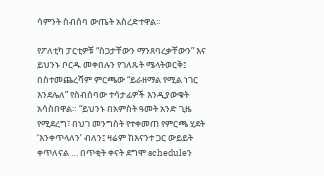ሳምንት ስብሰባ ውጤት አስረድተዋል።

የፖለቲካ ፓርቲዎቹ “ስጋታቸውን ማንጸባረቃቸውን” እና ይህንኑ ቦርዱ መቀበሉን የገለጹት ሜላትወርቅ፤ በስተመጨረሻም ምርጫው “ይራዘማል የሚል ነገር እንደሌለ” የስብሰባው ተሳታፊዎች እንዲያውቁት አሳስበዋል። “ይህንኑ በአምስት ዓመት አንድ ጊዜ የሚደረግ፣ በህገ መንግስት የተቀመጠ የምርጫ ሂደት ‘እንቀጥላለን’ ብለን፤ ዛሬም ከእናንተ ጋር ውይይት ቀጥለናል … በጥቂት ቀናት ደግሞ scheduleን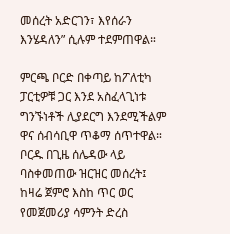መሰረት አድርገን፣ እየሰራን እንሄዳለን” ሲሉም ተደምጠዋል።

ምርጫ ቦርድ በቀጣይ ከፖለቲካ ፓርቲዎቹ ጋር እንደ አስፈላጊነቱ ግንኙነቶች ሊያደርግ እንደሚችልም ዋና ሰብሳቢዋ ጥቆማ ሰጥተዋል። ቦርዱ በጊዜ ሰሌዳው ላይ ባስቀመጠው ዝርዝር መሰረት፤ ከዛሬ ጀምሮ እስከ ጥር ወር የመጀመሪያ ሳምንት ድረስ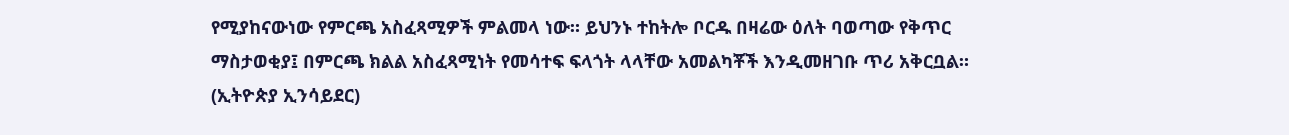የሚያከናውነው የምርጫ አስፈጻሚዎች ምልመላ ነው። ይህንኑ ተከትሎ ቦርዱ በዛሬው ዕለት ባወጣው የቅጥር ማስታወቂያ፤ በምርጫ ክልል አስፈጻሚነት የመሳተፍ ፍላጎት ላላቸው አመልካቾች እንዲመዘገቡ ጥሪ አቅርቧል። (ኢትዮጵያ ኢንሳይደር)